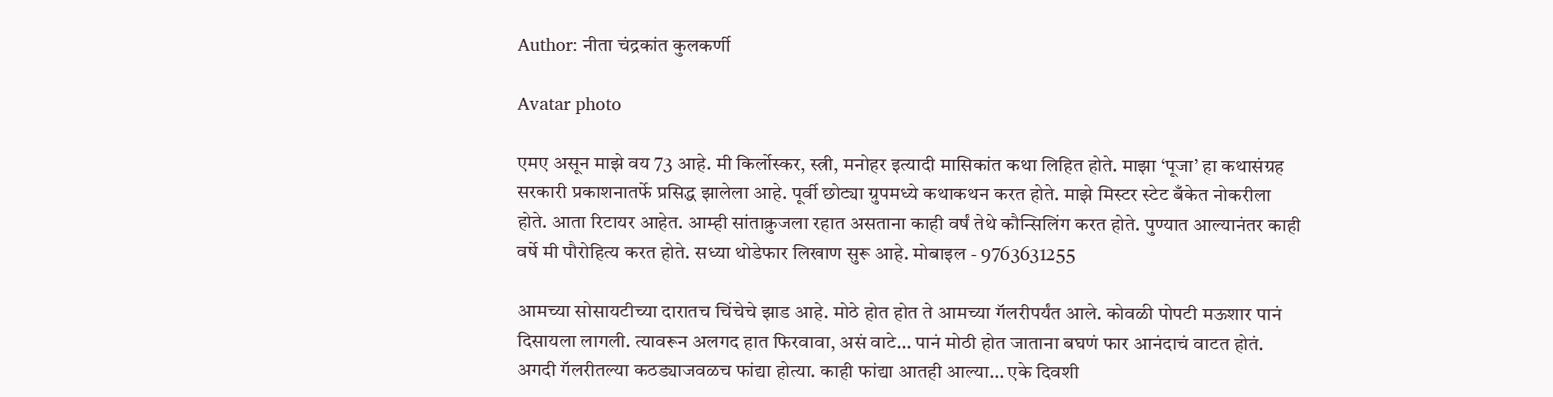Author: नीता चंद्रकांत कुलकर्णी

Avatar photo

एमए असून माझे वय 73 आहे. मी किर्लोस्कर, स्त्री, मनोहर इत्यादी मासिकांत कथा लिहित होते. माझा ‘पूजा’ हा कथासंग्रह सरकारी प्रकाशनातर्फे प्रसिद्ध झालेला आहे. पूर्वी छोट्या ग्रुपमध्ये कथाकथन करत होते. माझे मिस्टर स्टेट बँकेत नोकरीला होते. आता रिटायर आहेत. आम्ही सांताक्रुजला रहात असताना काही वर्षं तेथे कौन्सिलिंग करत होते. पुण्यात आल्यानंतर काही वर्षे मी पौरोहित्य करत होते. सध्या थोडेफार लिखाण सुरू आहे. मोबाइल - 9763631255

आमच्या सोसायटीच्या दारातच चिंचेचे झाड आहे. मोठे होत होत ते आमच्या गॅलरीपर्यंत आले. कोवळी पोपटी मऊशार पानं दिसायला लागली. त्यावरून अलगद हात फिरवावा, असं वाटे… पानं मोठी होत जाताना बघणं फार आनंदाचं वाटत होतं. अगदी गॅलरीतल्या कठड्याजवळच फांद्या होत्या. काही फांद्या आतही आल्या… एके दिवशी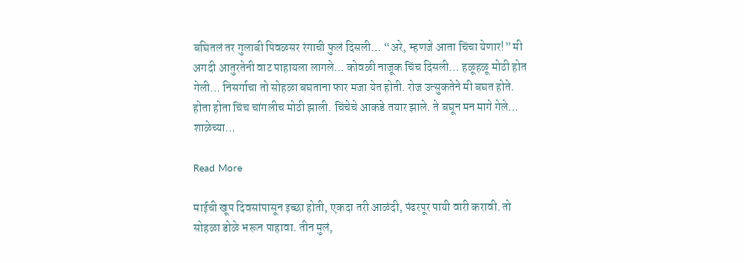बघितलं तर गुलाबी पिवळसर रंगाची फुलं दिसली… “अरे, म्हणजे आता चिंचा येणार!” मी अगदी आतुरतेनी वाट पाहायला लागले… कोवळी नाजूक चिंच दिसली… हळूहळू मोठी होत गेली… निसर्गाचा तो सोहळा बघताना फार मजा येत होती. रोज उत्सुकतेने मी बघत होते. होता होता चिंच चांगलीच मोठी झाली. चिंचेचे आकडे तयार झाले. ते बघून मन मागे गेले… शाळेच्या…

Read More

माईची खूप दिवसांपासून इच्छा होती, एकदा तरी आळंदी, पंढरपूर पायी वारी करावी. तो सोहळा डोळे भरून पाहावा. तीन मुलं,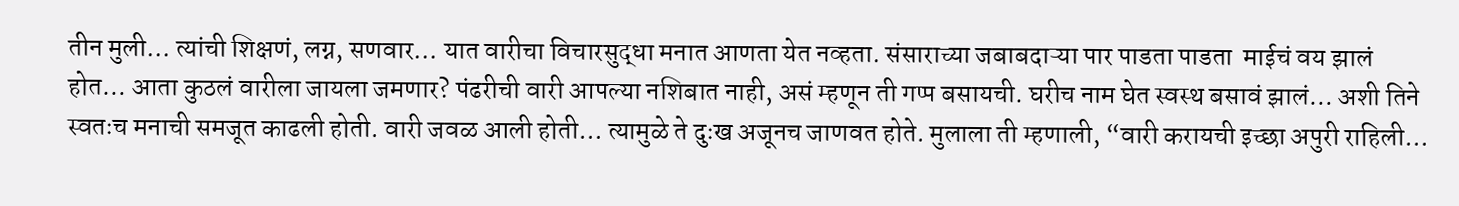तीन मुली… त्यांची शिक्षणं, लग्न, सणवार… यात वारीचा विचारसुद्धा मनात आणता येत नव्हता. संसाराच्या जबाबदाऱ्या पार पाडता पाडता  माईचं वय झालं होत… आता कुठलं वारीला जायला जमणार? पंढरीची वारी आपल्या नशिबात नाही, असं म्हणून ती गप्प बसायची. घरीच नाम घेत स्वस्थ बसावं झालं… अशी तिने स्वतःच मनाची समजूत काढली होती. वारी जवळ आली होती… त्यामुळे ते दुःख अजूनच जाणवत होते. मुलाला ती म्हणाली, “वारी करायची इच्छा अपुरी राहिली…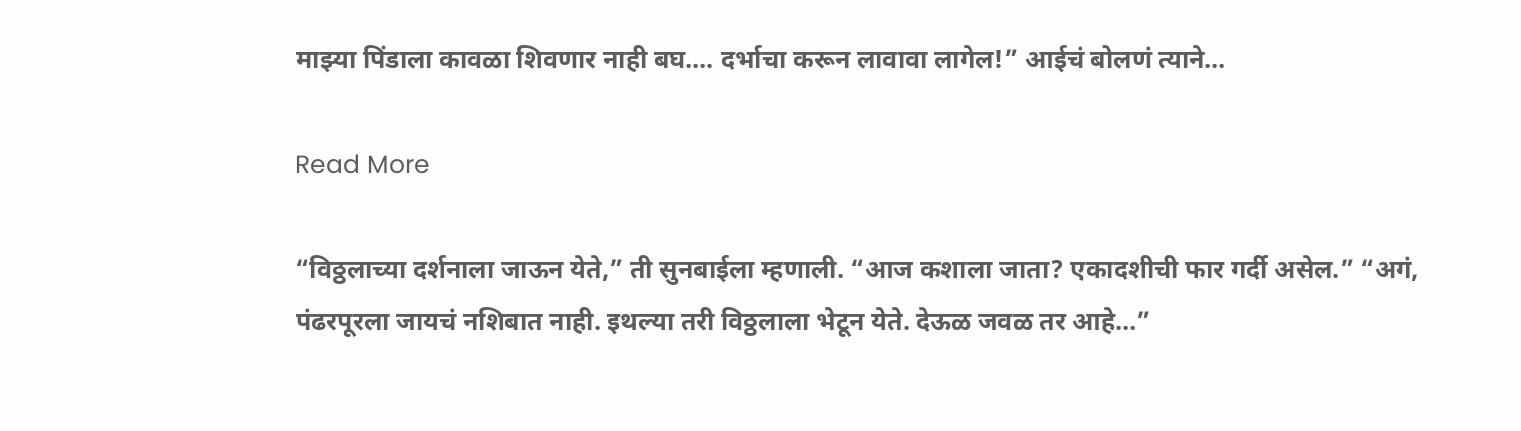माझ्या पिंडाला कावळा शिवणार नाही बघ…. दर्भाचा करून लावावा लागेल!” आईचं बोलणं त्याने…

Read More

“विठ्ठलाच्या दर्शनाला जाऊन येते,” ती सुनबाईला म्हणाली. “आज कशाला जाता? एकादशीची फार गर्दी असेल.” “अगं, पंढरपूरला जायचं नशिबात नाही. इथल्या तरी विठ्ठलाला भेटून येते. देऊळ जवळ तर आहे…”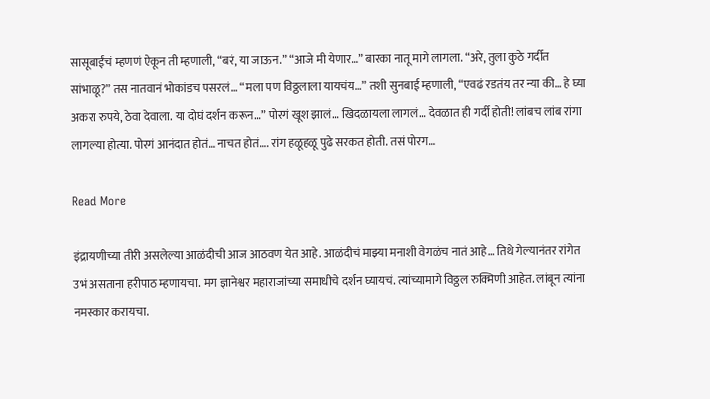सासूबाईंचं म्हणणं ऐकून ती म्हणाली, “बरं, या जाऊन.” “आजे मी येणार…” बारका नातू मागे लागला. “अरे, तुला कुठे गर्दीत सांभाळू?” तस नातवानं भोकांडच पसरलं… “मला पण विठ्ठलाला यायचंय…” तशी सुनबाई म्हणाली, “एवढं रडतंय तर न्या की… हे घ्या अकरा रुपये, ठेवा देवाला. या दोघं दर्शन करून…” पोरगं खूश झालं… खिदळायला लागलं… देवळात ही गर्दी होती! लांबच लांब रांगा लागल्या होत्या. पोरगं आनंदात होतं… नाचत होतं…. रांग हळूहळू पुढे सरकत होती. तसं पोरग…

Read More

इंद्रायणीच्या तीरी असलेल्या आळंदीची आज आठवण येत आहे. आळंदीचं माझ्या मनाशी वेगळंच नातं आहे… तिथे गेल्यानंतर रांगेत उभं असताना हरीपाठ म्हणायचा. मग ज्ञानेश्वर महाराजांच्या समाधीचे दर्शन घ्यायचं. त्यांच्यामागे विठ्ठल रुक्मिणी आहेत. लांबून त्यांना नमस्कार करायचा.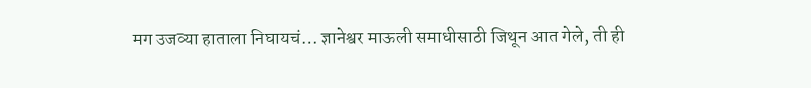मग उजव्या हाताला निघायचं… ज्ञानेश्वर माऊली समाधीसाठी जिथून आत गेले, ती ही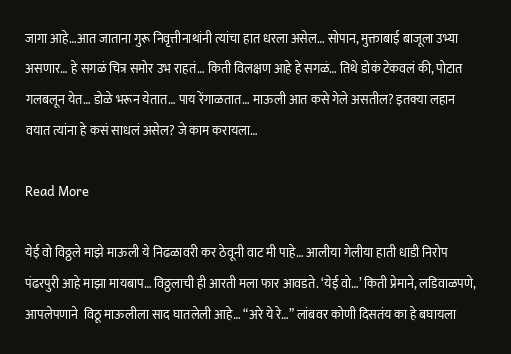जागा आहे…आत जाताना गुरू निवृत्तीनाथांनी त्यांचा हात धरला असेल… सोपान, मुक्ताबाई बाजूला उभ्या असणार… हे सगळं चित्र समोर उभ राहतं… किती विलक्षण आहे हे सगळं… तिथे डोकं टेकवलं की, पोटात गलबलून येत… डोळे भरून येतात… पाय रेंगाळतात… माऊली आत कसे गेले असतील? इतक्या लहान वयात त्यांना हे कसं साधलं असेल? जे काम करायला…

Read More

येई वो विठ्ठले माझे माऊली ये निढळावरी कर ठेवूनी वाट मी पाहे… आलीया गेलीया हाती धाडी निरोप पंढरपुरी आहे माझा मायबाप… विठ्ठलाची ही आरती मला फार आवडते. ‘येई वो…’ किती प्रेमाने, लडिवाळपणे, आपलेपणाने  विठू माऊलीला साद घातलेली आहे… “अरे ये रे…” लांबवर कोणी दिसतंय का हे बघायला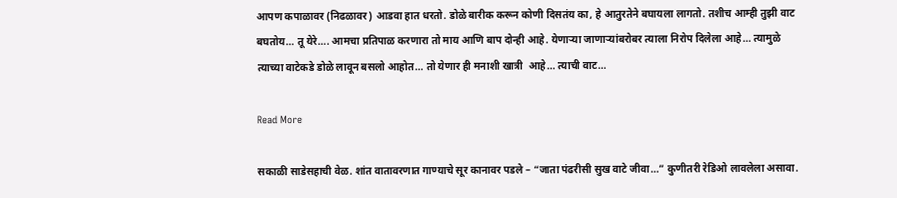आपण कपाळावर (निढळावर) आडवा हात धरतो. डोळे बारीक करून कोणी दिसतंय का, हे आतुरतेने बघायला लागतो. तशीच आम्ही तुझी वाट बघतोय… तू येरे…. आमचा प्रतिपाळ करणारा तो माय आणि बाप दोन्ही आहे. येणाऱ्या जाणाऱ्यांबरोबर त्याला निरोप दिलेला आहे… त्यामुळे त्याच्या वाटेकडे डोळे लावून बसलो आहोत… तो येणार ही मनाशी खात्री  आहे… त्याची वाट…

Read More

सकाळी साडेसहाची वेळ. शांत वातावरणात गाण्याचे सूर कानावर पडले – “जाता पंढरीसी सुख वाटे जीवा…” कुणीतरी रेडिओ लावलेला असावा.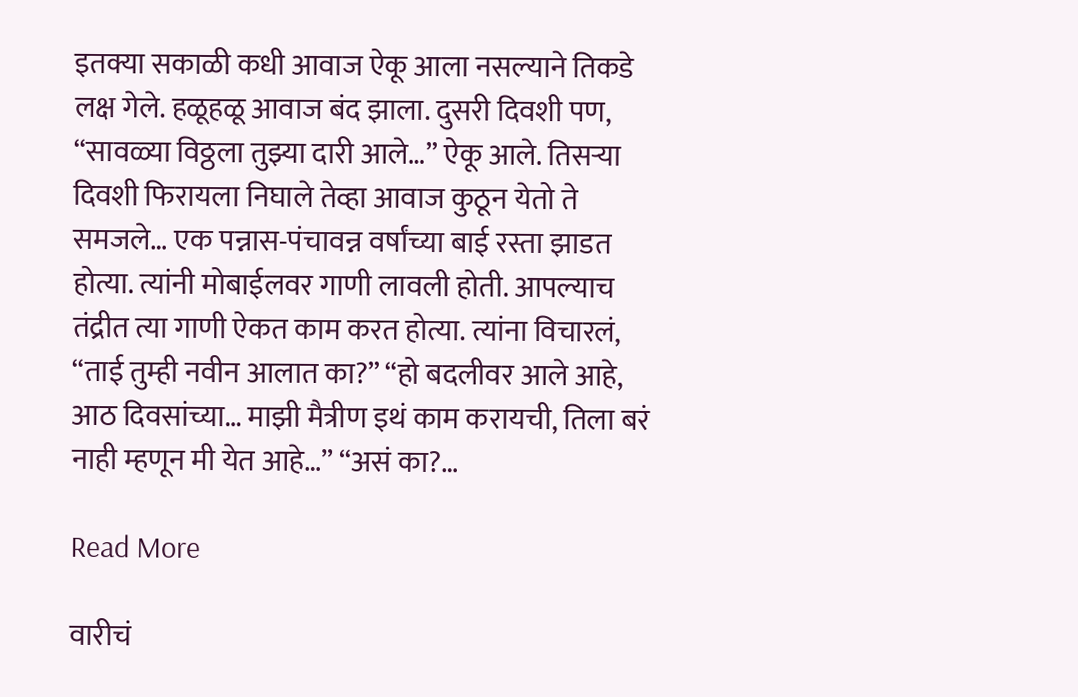इतक्या सकाळी कधी आवाज ऐकू आला नसल्याने तिकडे लक्ष गेले. हळूहळू आवाज बंद झाला. दुसरी दिवशी पण, “सावळ्या विठ्ठला तुझ्या दारी आले…” ऐकू आले. तिसऱ्या दिवशी फिरायला निघाले तेव्हा आवाज कुठून येतो ते समजले… एक पन्नास-पंचावन्न वर्षांच्या बाई रस्ता झाडत होत्या. त्यांनी मोबाईलवर गाणी लावली होती. आपल्याच तंद्रीत त्या गाणी ऐकत काम करत होत्या. त्यांना विचारलं, “ताई तुम्ही नवीन आलात का?” “हो बदलीवर आले आहे, आठ दिवसांच्या… माझी मैत्रीण इथं काम करायची, तिला बरं नाही म्हणून मी येत आहे…” “असं का?…

Read More

वारीचं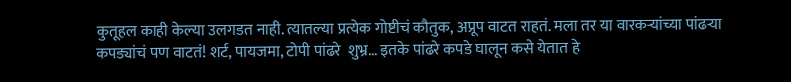कुतूहल काही केल्या उलगडत नाही. त्यातल्या प्रत्येक गोष्टीचं कौतुक, अप्रूप वाटत राहतं. मला तर या वारकऱ्यांच्या पांढऱ्या कपड्यांचं पण वाटतं! शर्ट, पायजमा, टोपी पांढरे  शुभ्र… इतके पांढरे कपडे घालून कसे येतात हे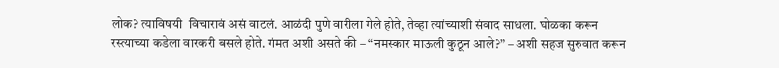लोक? त्याविषयी  विचारावं असं वाटलं. आळंदी पुणे वारीला गेले होते, तेव्हा त्यांच्याशी संवाद साधला. घोळका करून रस्त्याच्या कडेला वारकरी बसले होते. गंमत अशी असते की – “नमस्कार माऊली कुठून आले?” – अशी सहज सुरुवात करून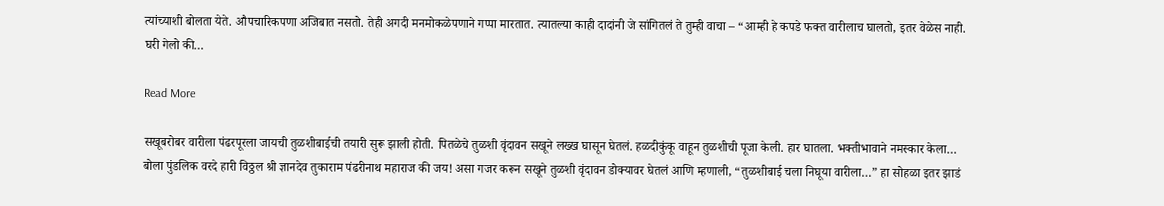त्यांच्याशी बोलता येते. औपचारिकपणा अजिबात नसतो. तेही अगदी मनमोकळेपणाने गप्पा मारतात. त्यातल्या काही दादांनी जे सांगितलं ते तुम्ही वाचा – “आम्ही हे कपडे फक्त वारीलाच घालतो, इतर वेळेस नाही. घरी गेलो की…

Read More

सखूबरोबर वारीला पंढरपूरला जायची तुळशीबाईची तयारी सुरू झाली होती. पितळेचे तुळशी वृंदावन सखूने लख्ख घासून घेतलं. हळदीकुंकू वाहून तुळशीची पूजा केली. हार घातला. भक्तीभावाने नमस्कार केला… बोला पुंडलिक वरदे हारी विठ्ठल श्री ज्ञानदेव तुकाराम पंढरीनाथ महाराज की जय! असा गजर करून सखूने तुळशी वृंदावन डोक्यावर घेतलं आणि म्हणाली, “तुळशीबाई चला निघूया वारीला…” हा सोहळा इतर झाडं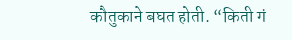कौतुकाने बघत होती. “किती गं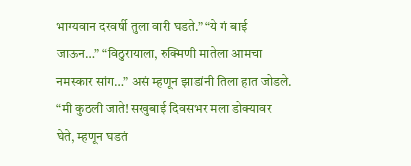भाग्यवान दरवर्षी तुला वारी घडते.” “ये गं बाई जाऊन…” “विठुरायाला, रुक्मिणी मातेला आमचा नमस्कार सांग…” असं म्हणून झाडांनी तिला हात जोडले. “मी कुठली जाते! सखुबाई दिवसभर मला डोक्यावर घेते, म्हणून घडतं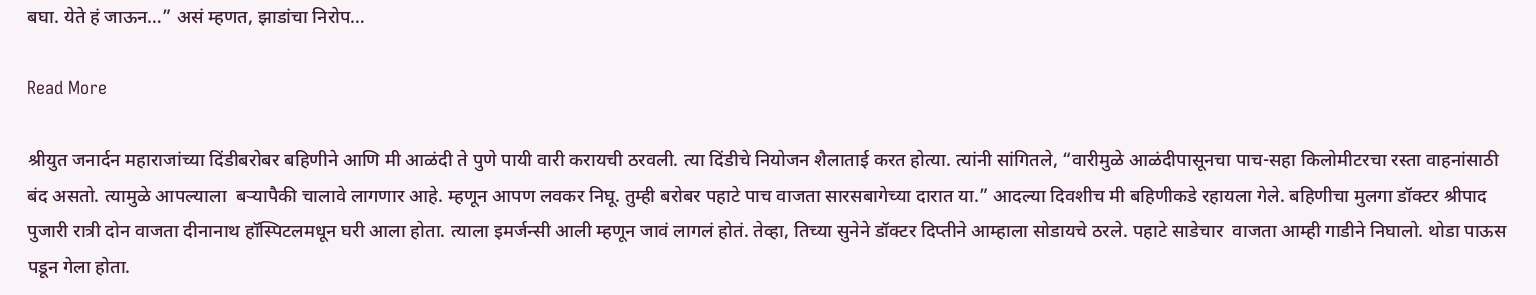बघा. येते हं जाऊन…” असं म्हणत, झाडांचा निरोप…

Read More

श्रीयुत जनार्दन महाराजांच्या दिंडीबरोबर बहिणीने आणि मी आळंदी ते पुणे पायी वारी करायची ठरवली. त्या दिंडीचे नियोजन शैलाताई करत होत्या. त्यांनी सांगितले, “वारीमुळे आळंदीपासूनचा पाच-सहा किलोमीटरचा रस्ता वाहनांसाठी बंद असतो. त्यामुळे आपल्याला  बऱ्यापैकी चालावे लागणार आहे. म्हणून आपण लवकर निघू. तुम्ही बरोबर पहाटे पाच वाजता सारसबागेच्या दारात या.” आदल्या दिवशीच मी बहिणीकडे रहायला गेले. बहिणीचा मुलगा डॉक्टर श्रीपाद पुजारी रात्री दोन वाजता दीनानाथ हॉस्पिटलमधून घरी आला होता. त्याला इमर्जन्सी आली म्हणून जावं लागलं होतं. तेव्हा, तिच्या सुनेने डॉक्टर दिप्तीने आम्हाला सोडायचे ठरले. पहाटे साडेचार  वाजता आम्ही गाडीने निघालो. थोडा पाऊस पडून गेला होता.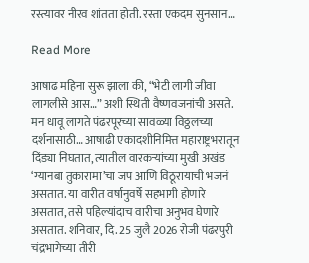रस्त्यावर नीरव शांतता होती. रस्ता एकदम सुनसान…

Read More

आषाढ महिना सुरू झाला की, “भेटी लागी जीवा लागलीसे आस…” अशी स्थिती वैष्णवजनांची असते. मन धावू लागते पंढरपूरच्या सावळ्या विठ्ठलच्या दर्शनासाठी… आषाढी एकादशीनिमित्त महाराष्ट्रभरातून दिंड्या निघतात, त्यातील वारकऱ्यांच्या मुखी अखंड ‘ग्यानबा तुकारामा’चा जप आणि विठूरायाची भजनं असतात. या वारीत वर्षानुवर्षे सहभागी होणारे असतात, तसे पहिल्यांदाच वारीचा अनुभव घेणारे असतात. शनिवार, दि. 25 जुलै 2026 रोजी पंढरपुरी चंद्रभागेच्या तीरी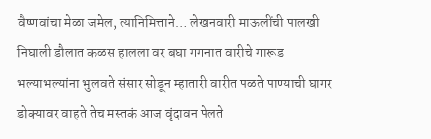वैष्णवांचा मेळा जमेल, त्यानिमित्ताने… लेखनवारी माऊलींची पालखी निघाली डौलात कळस हालला वर बघा गगनात वारीचे गारूड भल्याभल्यांना भुलवते संसार सोडून म्हातारी वारीत पळते पाण्याची घागर डोक्यावर वाहते तेच मस्तकं आज वृंदावन पेलते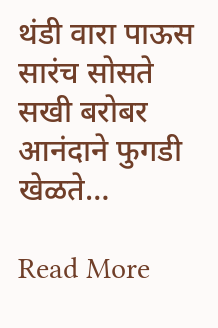थंडी वारा पाऊस सारंच सोसते सखी बरोबर आनंदाने फुगडी खेळते…

Read More